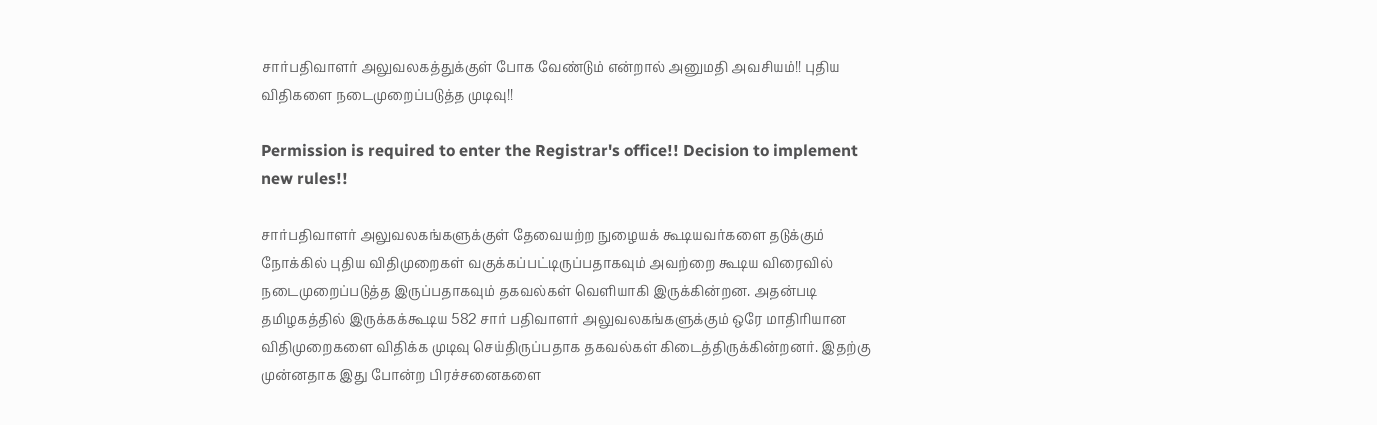சார்பதிவாளர் அலுவலகத்துக்குள் போக வேண்டும் என்றால் அனுமதி அவசியம்!! புதிய விதிகளை நடைமுறைப்படுத்த முடிவு!!

Permission is required to enter the Registrar's office!! Decision to implement new rules!!

சார்பதிவாளர் அலுவலகங்களுக்குள் தேவையற்ற நுழையக் கூடியவர்களை தடுக்கும் நோக்கில் புதிய விதிமுறைகள் வகுக்கப்பட்டிருப்பதாகவும் அவற்றை கூடிய விரைவில் நடைமுறைப்படுத்த இருப்பதாகவும் தகவல்கள் வெளியாகி இருக்கின்றன. அதன்படி தமிழகத்தில் இருக்கக்கூடிய 582 சார் பதிவாளர் அலுவலகங்களுக்கும் ஒரே மாதிரியான விதிமுறைகளை விதிக்க முடிவு செய்திருப்பதாக தகவல்கள் கிடைத்திருக்கின்றனர். இதற்கு முன்னதாக இது போன்ற பிரச்சனைகளை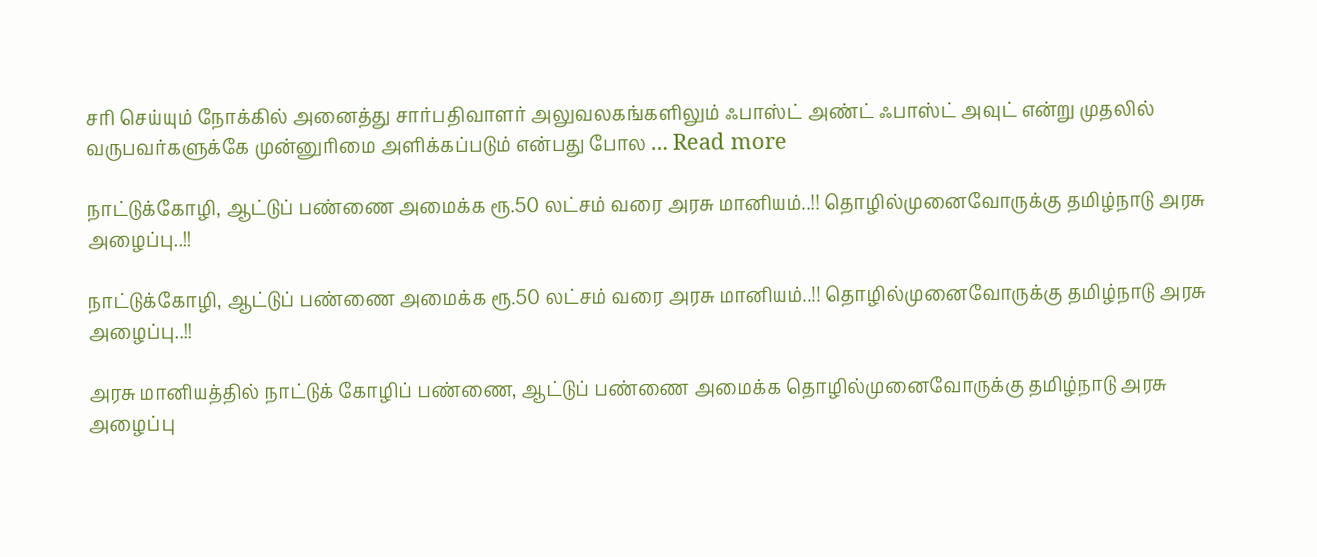சரி செய்யும் நோக்கில் அனைத்து சார்பதிவாளர் அலுவலகங்களிலும் ஃபாஸ்ட் அண்ட் ஃபாஸ்ட் அவுட் என்று முதலில் வருபவர்களுக்கே முன்னுரிமை அளிக்கப்படும் என்பது போல … Read more

நாட்டுக்கோழி, ஆட்டுப் பண்ணை அமைக்க ரூ.50 லட்சம் வரை அரசு மானியம்..!! தொழில்முனைவோருக்கு தமிழ்நாடு அரசு அழைப்பு..!!

நாட்டுக்கோழி, ஆட்டுப் பண்ணை அமைக்க ரூ.50 லட்சம் வரை அரசு மானியம்..!! தொழில்முனைவோருக்கு தமிழ்நாடு அரசு அழைப்பு..!!

அரசு மானியத்தில் நாட்டுக் கோழிப் பண்ணை, ஆட்டுப் பண்ணை அமைக்க தொழில்முனைவோருக்கு தமிழ்நாடு அரசு அழைப்பு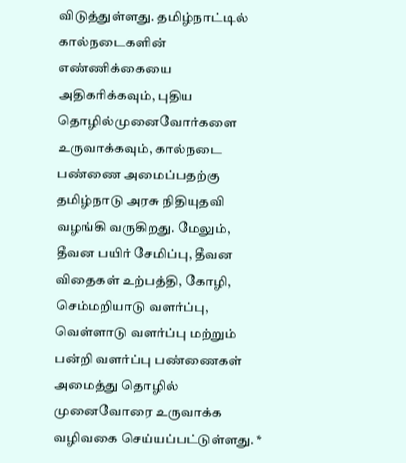விடுத்துள்ளது. தமிழ்நாட்டில் கால்நடைகளின் எண்ணிக்கையை அதிகரிக்கவும், புதிய தொழில்முனைவோர்களை உருவாக்கவும், கால்நடை பண்ணை அமைப்பதற்கு தமிழ்நாடு அரசு நிதியுதவி வழங்கி வருகிறது. மேலும், தீவன பயிர் சேமிப்பு, தீவன விதைகள் உற்பத்தி, கோழி, செம்மறியாடு வளர்ப்பு, வெள்ளாடு வளர்ப்பு மற்றும் பன்றி வளர்ப்பு பண்ணைகள் அமைத்து தொழில் முனைவோரை உருவாக்க வழிவகை செய்யப்பட்டுள்ளது. *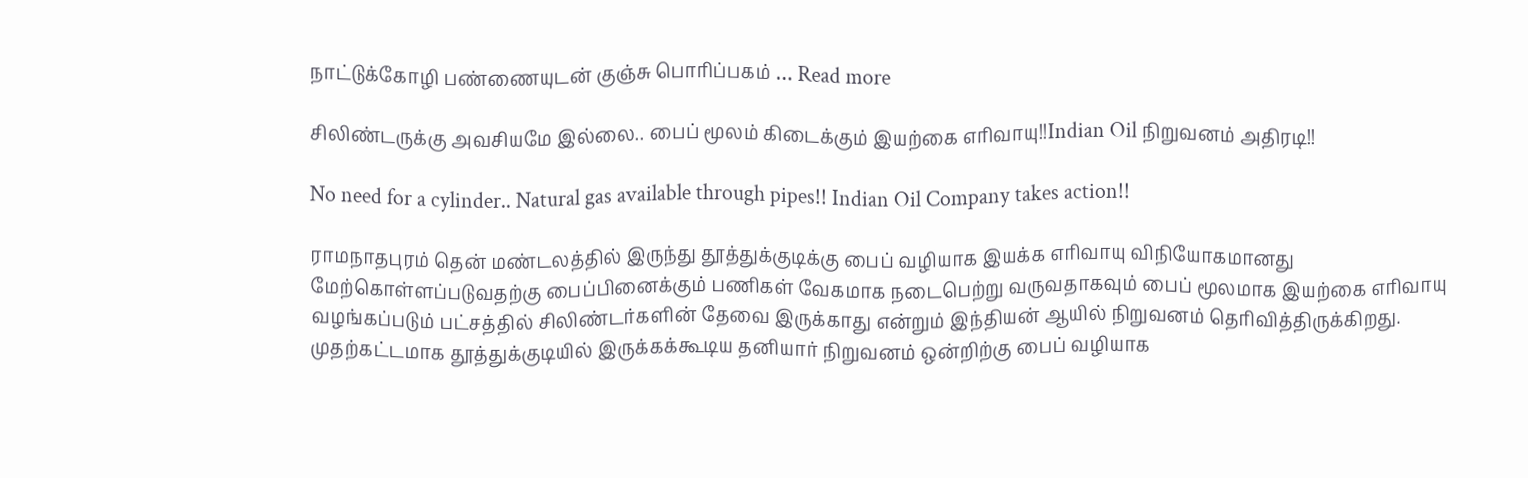நாட்டுக்கோழி பண்ணையுடன் குஞ்சு பொரிப்பகம் … Read more

சிலிண்டருக்கு அவசியமே இல்லை.. பைப் மூலம் கிடைக்கும் இயற்கை எரிவாயு!!Indian Oil நிறுவனம் அதிரடி!!

No need for a cylinder.. Natural gas available through pipes!! Indian Oil Company takes action!!

ராமநாதபுரம் தென் மண்டலத்தில் இருந்து தூத்துக்குடிக்கு பைப் வழியாக இயக்க எரிவாயு விநியோகமானது மேற்கொள்ளப்படுவதற்கு பைப்பினைக்கும் பணிகள் வேகமாக நடைபெற்று வருவதாகவும் பைப் மூலமாக இயற்கை எரிவாயு வழங்கப்படும் பட்சத்தில் சிலிண்டர்களின் தேவை இருக்காது என்றும் இந்தியன் ஆயில் நிறுவனம் தெரிவித்திருக்கிறது. முதற்கட்டமாக தூத்துக்குடியில் இருக்கக்கூடிய தனியார் நிறுவனம் ஒன்றிற்கு பைப் வழியாக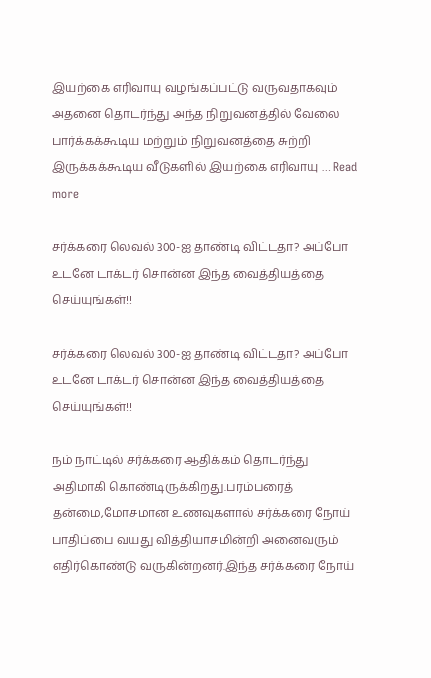இயற்கை எரிவாயு வழங்கப்பட்டு வருவதாகவும் அதனை தொடர்ந்து அந்த நிறுவனத்தில் வேலை பார்க்கக்கூடிய மற்றும் நிறுவனத்தை சுற்றி இருக்கக்கூடிய வீடுகளில் இயற்கை எரிவாயு … Read more

சர்க்கரை லெவல் 300-ஐ தாண்டி விட்டதா? அப்போ உடனே டாக்டர் சொன்ன இந்த வைத்தியத்தை செய்யுங்கள்!!

சர்க்கரை லெவல் 300-ஐ தாண்டி விட்டதா? அப்போ உடனே டாக்டர் சொன்ன இந்த வைத்தியத்தை செய்யுங்கள்!!

நம் நாட்டில் சர்க்கரை ஆதிக்கம் தொடர்ந்து அதிமாகி கொண்டிருக்கிறது.பரம்பரைத் தன்மை,மோசமான உணவுகளால் சர்க்கரை நோய் பாதிப்பை வயது வித்தியாசமின்றி அனைவரும் எதிர்கொண்டு வருகின்றனர்.இந்த சர்க்கரை நோய்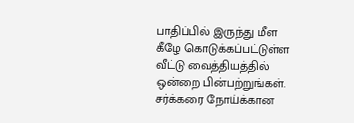பாதிப்பில் இருந்து மீள கீழே கொடுக்கப்பட்டுள்ள வீட்டு வைத்தியத்தில் ஒன்றை பின்பற்றுங்கள். சர்க்கரை நோய்க்கான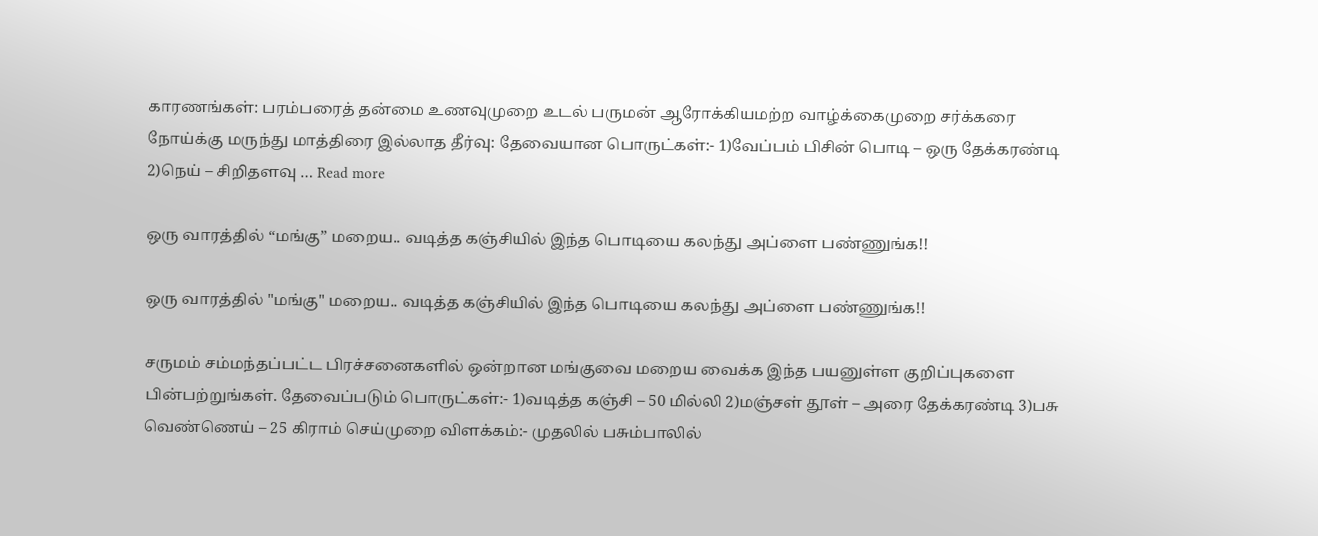காரணங்கள்: பரம்பரைத் தன்மை உணவுமுறை உடல் பருமன் ஆரோக்கியமற்ற வாழ்க்கைமுறை சர்க்கரை நோய்க்கு மருந்து மாத்திரை இல்லாத தீர்வு: தேவையான பொருட்கள்:- 1)வேப்பம் பிசின் பொடி – ஒரு தேக்கரண்டி 2)நெய் – சிறிதளவு … Read more

ஒரு வாரத்தில் “மங்கு” மறைய.. வடித்த கஞ்சியில் இந்த பொடியை கலந்து அப்ளை பண்ணுங்க!!

ஒரு வாரத்தில் "மங்கு" மறைய.. வடித்த கஞ்சியில் இந்த பொடியை கலந்து அப்ளை பண்ணுங்க!!

சருமம் சம்மந்தப்பட்ட பிரச்சனைகளில் ஒன்றான மங்குவை மறைய வைக்க இந்த பயனுள்ள குறிப்புகளை பின்பற்றுங்கள். தேவைப்படும் பொருட்கள்:- 1)வடித்த கஞ்சி – 50 மில்லி 2)மஞ்சள் தூள் – அரை தேக்கரண்டி 3)பசு வெண்ணெய் – 25 கிராம் செய்முறை விளக்கம்:- முதலில் பசும்பாலில்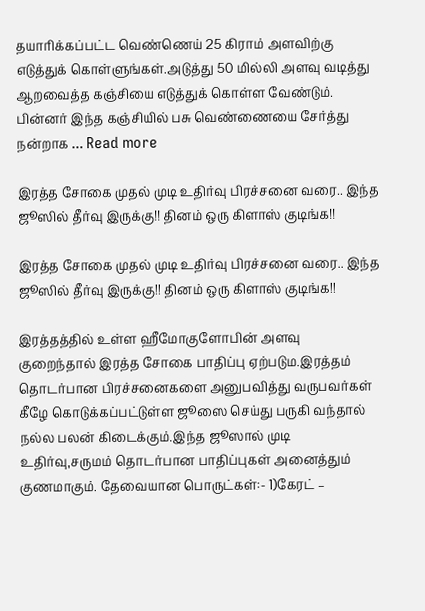தயாரிக்கப்பட்ட வெண்ணெய் 25 கிராம் அளவிற்கு எடுத்துக் கொள்ளுங்கள்.அடுத்து 50 மில்லி அளவு வடித்து ஆறவைத்த கஞ்சியை எடுத்துக் கொள்ள வேண்டும். பின்னர் இந்த கஞ்சியில் பசு வெண்ணையை சேர்த்து நன்றாக … Read more

இரத்த சோகை முதல் முடி உதிர்வு பிரச்சனை வரை.. இந்த ஜூஸில் தீர்வு இருக்கு!! தினம் ஒரு கிளாஸ் குடிங்க!!

இரத்த சோகை முதல் முடி உதிர்வு பிரச்சனை வரை.. இந்த ஜூஸில் தீர்வு இருக்கு!! தினம் ஒரு கிளாஸ் குடிங்க!!

இரத்தத்தில் உள்ள ஹீமோகுளோபின் அளவு குறைந்தால் இரத்த சோகை பாதிப்பு ஏற்படும.இரத்தம் தொடர்பான பிரச்சனைகளை அனுபவித்து வருபவர்கள் கீழே கொடுக்கப்பட்டுள்ள ஜூஸை செய்து பருகி வந்தால் நல்ல பலன் கிடைக்கும்.இந்த ஜூஸால் முடி உதிர்வு,சருமம் தொடர்பான பாதிப்புகள் அனைத்தும் குணமாகும். தேவையான பொருட்கள்:- 1)கேரட் –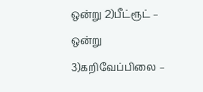ஒன்று 2)பீட்ரூட் – ஒன்று 3)கறிவேப்பிலை –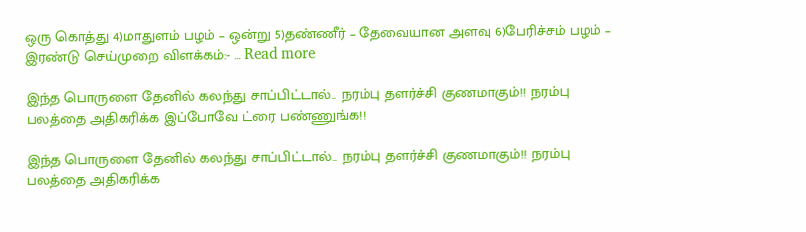ஒரு கொத்து 4)மாதுளம் பழம் – ஒன்று 5)தண்ணீர் – தேவையான அளவு 6)பேரிச்சம் பழம் – இரண்டு செய்முறை விளக்கம்:- … Read more

இந்த பொருளை தேனில் கலந்து சாப்பிட்டால்.. நரம்பு தளர்ச்சி குணமாகும்!! நரம்பு பலத்தை அதிகரிக்க இப்போவே ட்ரை பண்ணுங்க!!

இந்த பொருளை தேனில் கலந்து சாப்பிட்டால்.. நரம்பு தளர்ச்சி குணமாகும்!! நரம்பு பலத்தை அதிகரிக்க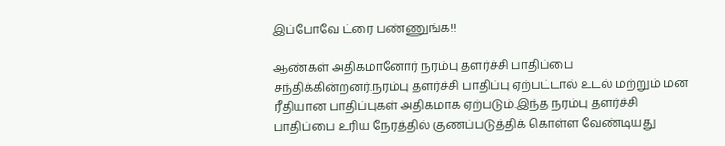இப்போவே ட்ரை பண்ணுங்க!!

ஆண்கள் அதிகமானோர் நரம்பு தளர்ச்சி பாதிப்பை சந்திக்கின்றனர்.நரம்பு தளர்ச்சி பாதிப்பு ஏற்பட்டால் உடல் மற்றும் மன ரீதியான பாதிப்புகள் அதிகமாக ஏற்படும்.இந்த நரம்பு தளர்ச்சி பாதிப்பை உரிய நேரத்தில் குணப்படுத்திக் கொள்ள வேண்டியது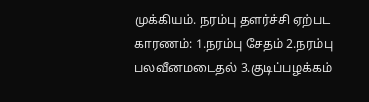முக்கியம். நரம்பு தளர்ச்சி ஏற்பட காரணம்: 1.நரம்பு சேதம் 2.நரம்பு பலவீனமடைதல் 3.குடிப்பழக்கம்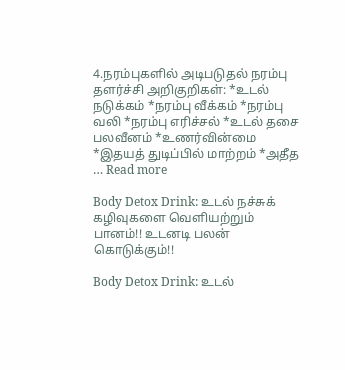4.நரம்புகளில் அடிபடுதல் நரம்பு தளர்ச்சி அறிகுறிகள்: *உடல் நடுக்கம் *நரம்பு வீக்கம் *நரம்பு வலி *நரம்பு எரிச்சல் *உடல் தசை பலவீனம் *உணர்வின்மை *இதயத் துடிப்பில் மாற்றம் *அதீத … Read more

Body Detox Drink: உடல் நச்சுக் கழிவுகளை வெளியற்றும் பானம்!! உடனடி பலன் கொடுக்கும்!!

Body Detox Drink: உடல்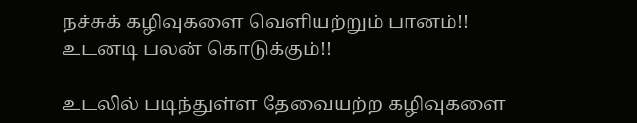நச்சுக் கழிவுகளை வெளியற்றும் பானம்!! உடனடி பலன் கொடுக்கும்!!

உடலில் படிந்துள்ள தேவையற்ற கழிவுகளை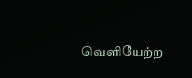வெளியேற்ற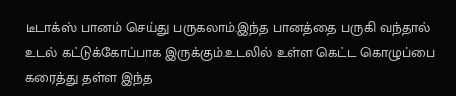டீடாக்ஸ் பானம் செய்து பருகலாம்.இந்த பானத்தை பருகி வந்தால் உடல் கட்டுக்கோப்பாக இருக்கும்.உடலில் உள்ள கெட்ட கொழுப்பை கரைத்து தள்ள இந்த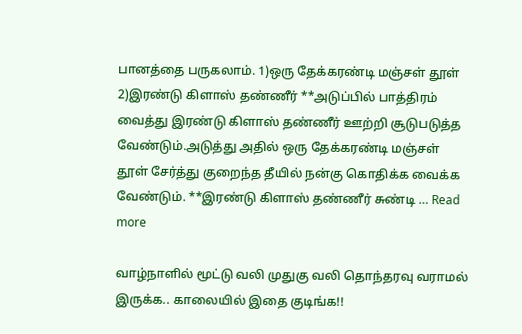பானத்தை பருகலாம். 1)ஒரு தேக்கரண்டி மஞ்சள் தூள் 2)இரண்டு கிளாஸ் தண்ணீர் **அடுப்பில் பாத்திரம் வைத்து இரண்டு கிளாஸ் தண்ணீர் ஊற்றி சூடுபடுத்த வேண்டும்.அடுத்து அதில் ஒரு தேக்கரண்டி மஞ்சள் தூள் சேர்த்து குறைந்த தீயில் நன்கு கொதிக்க வைக்க வேண்டும். **இரண்டு கிளாஸ் தண்ணீர் சுண்டி … Read more

வாழ்நாளில் மூட்டு வலி முதுகு வலி தொந்தரவு வராமல் இருக்க.. காலையில் இதை குடிங்க!!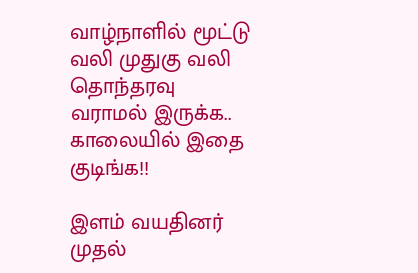வாழ்நாளில் மூட்டு வலி முதுகு வலி தொந்தரவு வராமல் இருக்க.. காலையில் இதை குடிங்க!!

இளம் வயதினர் முதல்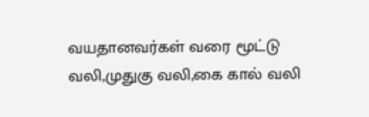வயதானவர்கள் வரை மூட்டு வலி,முதுகு வலி,கை கால் வலி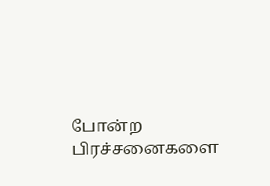போன்ற பிரச்சனைகளை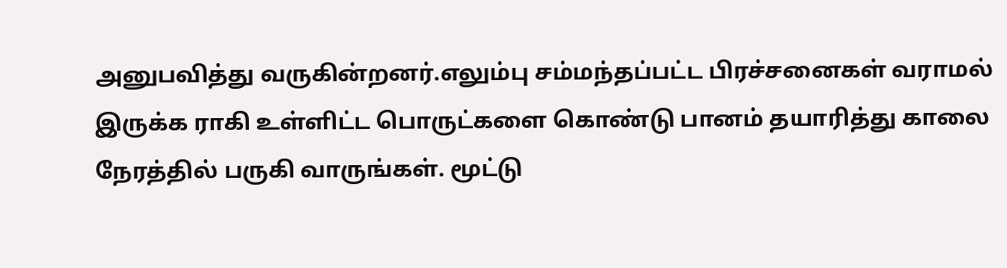அனுபவித்து வருகின்றனர்.எலும்பு சம்மந்தப்பட்ட பிரச்சனைகள் வராமல் இருக்க ராகி உள்ளிட்ட பொருட்களை கொண்டு பானம் தயாரித்து காலை நேரத்தில் பருகி வாருங்கள். மூட்டு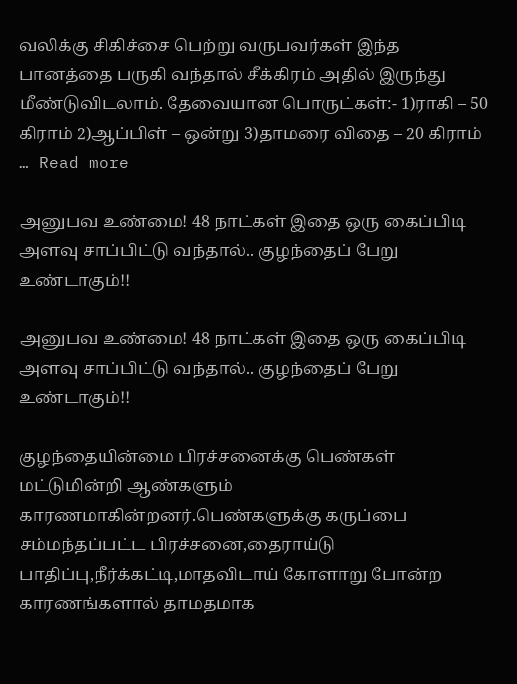வலிக்கு சிகிச்சை பெற்று வருபவர்கள் இந்த பானத்தை பருகி வந்தால் சீக்கிரம் அதில் இருந்து மீண்டுவிடலாம். தேவையான பொருட்கள்:- 1)ராகி – 50 கிராம் 2)ஆப்பிள் – ஒன்று 3)தாமரை விதை – 20 கிராம் … Read more

அனுபவ உண்மை! 48 நாட்கள் இதை ஒரு கைப்பிடி அளவு சாப்பிட்டு வந்தால்.. குழந்தைப் பேறு உண்டாகும்!!

அனுபவ உண்மை! 48 நாட்கள் இதை ஒரு கைப்பிடி அளவு சாப்பிட்டு வந்தால்.. குழந்தைப் பேறு உண்டாகும்!!

குழந்தையின்மை பிரச்சனைக்கு பெண்கள் மட்டுமின்றி ஆண்களும் காரணமாகின்றனர்.பெண்களுக்கு கருப்பை சம்மந்தப்பட்ட பிரச்சனை,தைராய்டு பாதிப்பு,நீர்க்கட்டி,மாதவிடாய் கோளாறு போன்ற காரணங்களால் தாமதமாக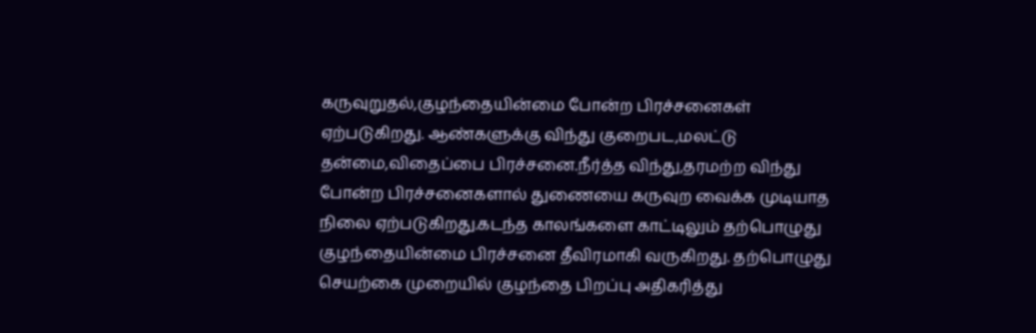கருவுறுதல்,குழந்தையின்மை போன்ற பிரச்சனைகள் ஏற்படுகிறது. ஆண்களுக்கு விந்து குறைபட,மலட்டு தன்மை,விதைப்பை பிரச்சனை.நீர்த்த விந்து,தரமற்ற விந்து போன்ற பிரச்சனைகளால் துணையை கருவுற வைக்க முடியாத நிலை ஏற்படுகிறது.கடந்த காலங்களை காட்டிலும் தற்பொழுது குழந்தையின்மை பிரச்சனை தீவிரமாகி வருகிறது. தற்பொழுது செயற்கை முறையில் குழந்தை பிறப்பு அதிகரித்து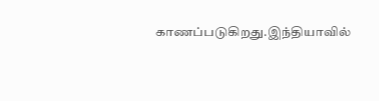காணப்படுகிறது.இந்தியாவில்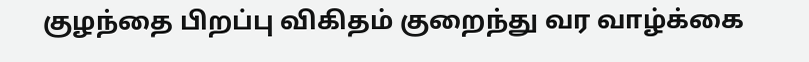குழந்தை பிறப்பு விகிதம் குறைந்து வர வாழ்க்கை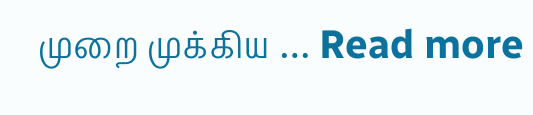முறை முக்கிய … Read more